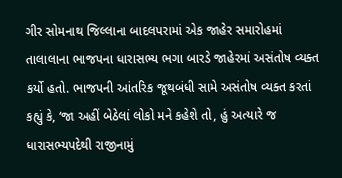ગીર સોમનાથ જિલ્લાના બાદલપરામાં એક જાહેર સમારોહમાં તાલાલાના ભાજપના ધારાસભ્ય ભગા બારડે જાહેરમાં અસંતોષ વ્યક્ત કર્યો હતો. ભાજપની આંતરિક જૂથબંધી સામે અસંતોષ વ્યક્ત કરતાં કહ્યું કે, ‘જા અહીં બેઠેલાં લોકો મને કહેશે તો, હું અત્યારે જ ધારાસભ્યપદેથી રાજીનામું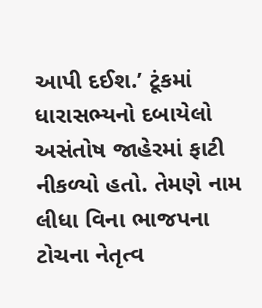આપી દઈશ.’ ટૂંકમાં ધારાસભ્યનો દબાયેલો અસંતોષ જાહેરમાં ફાટી નીકળ્યો હતો. તેમણે નામ લીધા વિના ભાજપના ટોચના નેતૃત્વ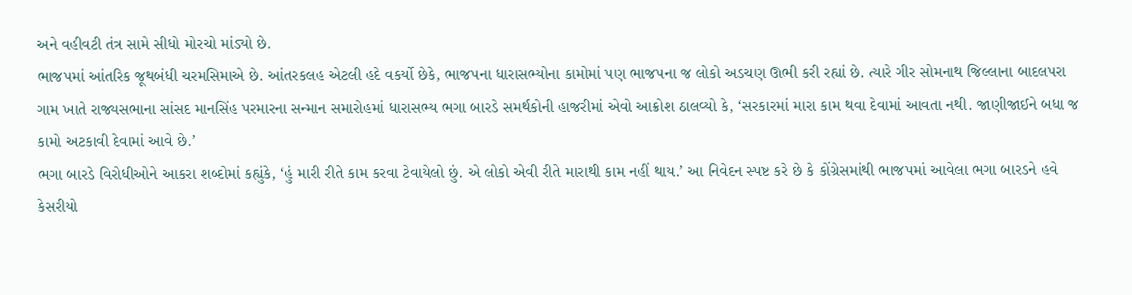અને વહીવટી તંત્ર સામે સીધો મોરચો માંડ્યો છે.
ભાજપમાં આંતરિક જૂથબંધી ચરમસિમાએ છે. આંતરકલહ એટલી હદે વકર્યો છેકે, ભાજપના ધારાસભ્યોના કામોમાં પણ ભાજપના જ લોકો અડચણ ઊભી કરી રહ્યાં છે. ત્યારે ગીર સોમનાથ જિલ્લાના બાદલપરા ગામ ખાતે રાજ્યસભાના સાંસદ માનસિંહ પરમારના સન્માન સમારોહમાં ધારાસભ્ય ભગા બારડે સમર્થકોની હાજરીમાં એવો આક્રોશ ઠાલવ્યો કે, ‘સરકારમાં મારા કામ થવા દેવામાં આવતા નથી. જાણીજાઈને બધા જ કામો અટકાવી દેવામાં આવે છે.’
ભગા બારડે વિરોધીઓને આકરા શબ્દોમાં કહ્યુંકે, ‘હું મારી રીતે કામ કરવા ટેવાયેલો છું. એ લોકો એવી રીતે મારાથી કામ નહીં થાય.’ આ નિવેદન સ્પષ્ટ કરે છે કે કોંગ્રેસમાંથી ભાજપમાં આવેલા ભગા બારડને હવે કેસરીયો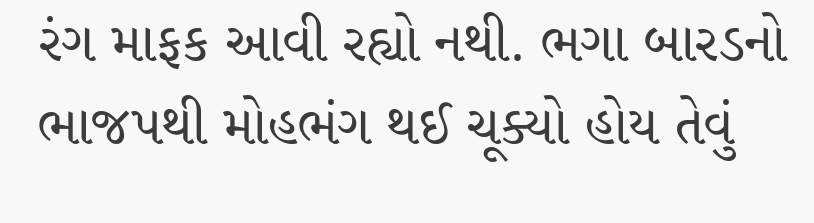રંગ માફક આવી રહ્યો નથી. ભગા બારડનો ભાજપથી મોહભંગ થઈ ચૂક્યો હોય તેવું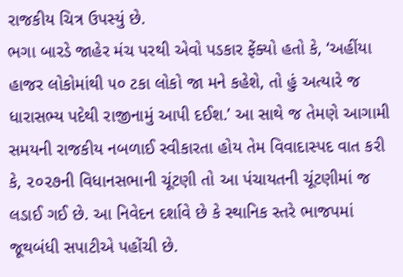રાજકીય ચિત્ર ઉપસ્યું છે.
ભગા બારડે જાહેર મંચ પરથી એવો પડકાર ફેંક્યો હતો કે, ‘અહીંયા હાજર લોકોમાંથી ૫૦ ટકા લોકો જા મને કહેશે, તો હું અત્યારે જ ધારાસભ્ય પદેથી રાજીનામું આપી દઈશ.’ આ સાથે જ તેમણે આગામી સમયની રાજકીય નબળાઈ સ્વીકારતા હોય તેમ વિવાદાસ્પદ વાત કરી કે, ૨૦૨૭ની વિધાનસભાની ચૂંટણી તો આ પંચાયતની ચૂંટણીમાં જ લડાઈ ગઈ છે. આ નિવેદન દર્શાવે છે કે સ્થાનિક સ્તરે ભાજપમાં જૂથબંધી સપાટીએ પહોંચી છે.